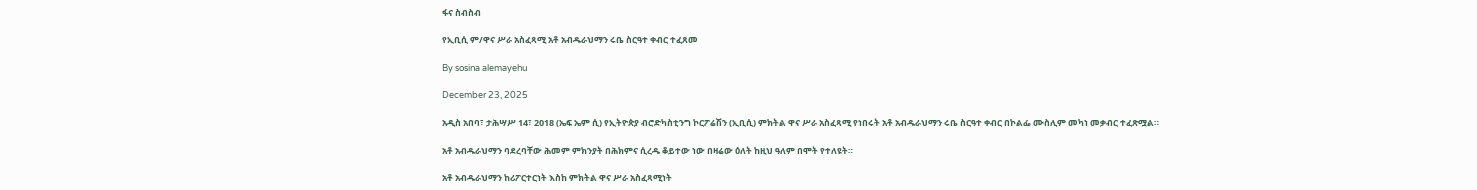ፋና ስብስብ

የኢቢሲ ም/ዋና ሥራ አስፈጻሚ አቶ አብዱራህማን ሩቤ ስርዓተ ቀብር ተፈጸመ

By sosina alemayehu

December 23, 2025

አዲስ አበባ፣ ታሕሣሥ 14፣ 2018 (ኤፍ ኤም ሲ) የኢትዮጵያ ብሮድካስቲንግ ኮርፖሬሽን (ኢቢሲ) ምክትል ዋና ሥራ አስፈጻሚ የነበሩት አቶ አብዱራህማን ሩቤ ስርዓተ ቀብር በኮልፌ ሙስሊም መካነ መቃብር ተፈጽሟል።

አቶ አብዱራህማን ባደረባቸው ሕመም ምክንያት በሕክምና ሲረዱ ቆይተው ነው በዛሬው ዕለት ከዚህ ዓለም በሞት የተለዩት።

አቶ አብዱራህማን ከሪፖርተርነት እስከ ምክትል ዋና ሥራ አስፈጻሚነት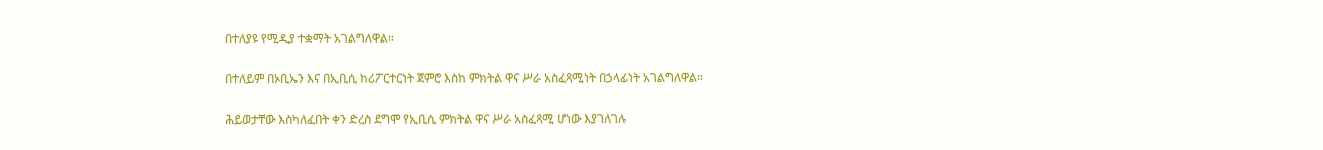በተለያዩ የሚዲያ ተቋማት አገልግለዋል።

በተለይም በኦቢኤን እና በኢቢሲ ከሪፖርተርነት ጀምሮ እስከ ምክትል ዋና ሥራ አስፈጻሚነት በኃላፊነት አገልግለዋል።

ሕይወታቸው እስካለፈበት ቀን ድረስ ደግሞ የኢቢሲ ምክትል ዋና ሥራ አስፈጻሚ ሆነው እያገለገሉ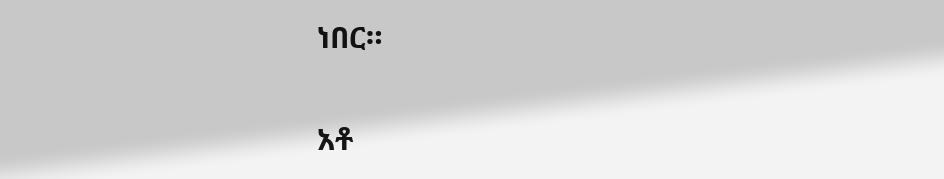ነበር።

አቶ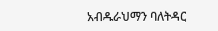አብዱራህማን ባለትዳር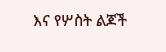እና የሦስት ልጆች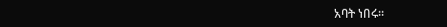አባት ነበሩ።